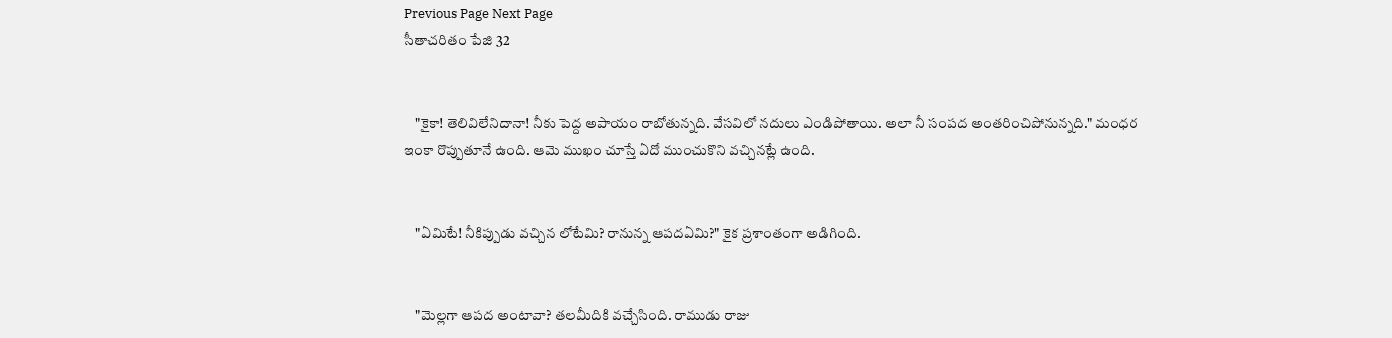Previous Page Next Page
సీతాచరితం పేజి 32


    "కైకా! తెలివిలేనిదానా! నీకు పెద్ద అపాయం రాబోతున్నది. వేసవిలో నదులు ఎండిపోతాయి. అలా నీ సంపద అంతరించిపోనున్నది." మంధర ఇంకా రొప్పుతూనే ఉంది. ఆమె ముఖం చూస్తే ఏదో ముంచుకొని వచ్చినట్లే ఉంది.


    "ఏమిటే! నీకిప్పుడు వచ్చిన లోటేమి? రానున్న ఆపదఏమి?" కైక ప్రశాంతంగా అడిగింది.


    "మెల్లగా ఆపద అంటావా? తలమీదికి వచ్చేసింది. రాముడు రాజు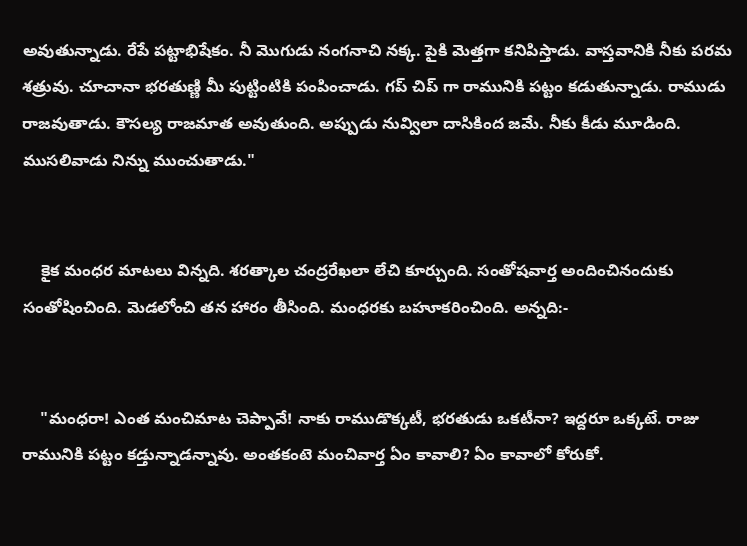అవుతున్నాడు. రేపే పట్టాభిషేకం. నీ మొగుడు నంగనాచి నక్క. పైకి మెత్తగా కనిపిస్తాడు. వాస్తవానికి నీకు పరమ శత్రువు. చూచానా భరతుణ్ణి మీ పుట్టింటికి పంపించాడు. గప్ చిప్ గా రామునికి పట్టం కడుతున్నాడు. రాముడు రాజవుతాడు. కౌసల్య రాజమాత అవుతుంది. అప్పుడు నువ్విలా దాసికింద జమే. నీకు కీడు మూడింది. ముసలివాడు నిన్ను ముంచుతాడు."


    కైక మంధర మాటలు విన్నది. శరత్కాల చంద్రరేఖలా లేచి కూర్చుంది. సంతోషవార్త అందించినందుకు సంతోషించింది. మెడలోంచి తన హారం తీసింది. మంధరకు బహూకరించింది. అన్నది:-


    "మంధరా! ఎంత మంచిమాట చెప్పావే! నాకు రాముడొక్కటీ, భరతుడు ఒకటీనా? ఇద్దరూ ఒక్కటే. రాజు రామునికి పట్టం కడ్తున్నాడన్నావు. అంతకంటె మంచివార్త ఏం కావాలి? ఏం కావాలో కోరుకో.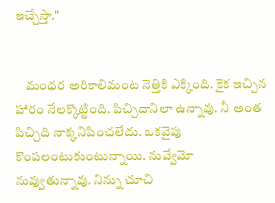ఇచ్చేస్తా."


    మంధర అరికాలిమంట నెత్తికి ఎక్కింది. కైక ఇచ్చిన హారం నేలక్కొట్టింది. పిచ్చిదానిలా ఉన్నావు. నీ అంత పిచ్చిది నాక్కనిపించలేదు. ఒకవైపు కొంపలంటుకుంటున్నాయి. నువ్వేమో నువ్వుతున్నావు. నిన్ను చూచి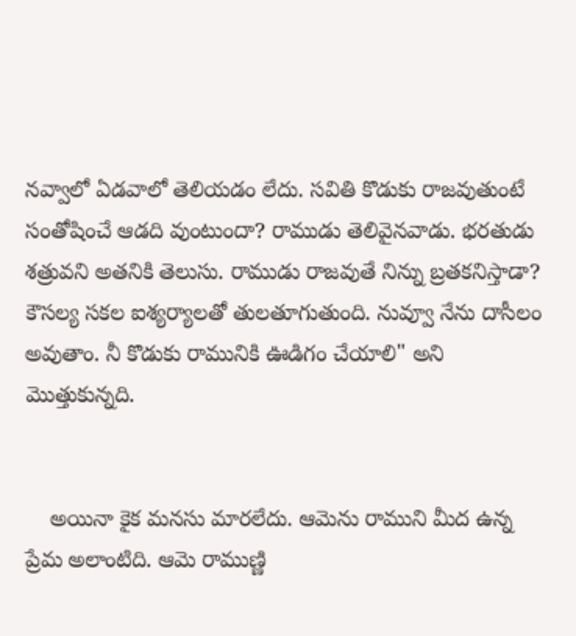నవ్వాలో ఏడవాలో తెలియడం లేదు. సవితి కొడుకు రాజవుతుంటే సంతోషించే ఆడది వుంటుందా? రాముడు తెలివైనవాడు. భరతుడు శత్రువని అతనికి తెలుసు. రాముడు రాజవుతే నిన్ను బ్రతకనిస్తాడా? కౌసల్య సకల ఐశ్యర్యాలతో తులతూగుతుంది. నువ్వూ నేను దాసీలం అవుతాం. నీ కొడుకు రామునికి ఊడిగం చేయాలి" అని మొత్తుకున్నది.


    అయినా కైక మనసు మారలేదు. ఆమెను రాముని మీద ఉన్న ప్రేమ అలాంటిది. ఆమె రాముణ్ణి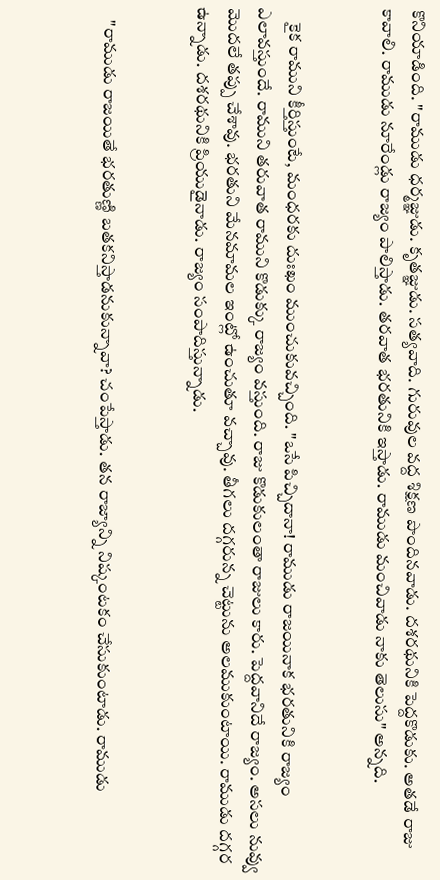కొనియాడింది. "రాముడు ధర్మజ్ఞుడు. కృతజ్ఞుడు. సత్యవాది. గురువుల వద్ద శిక్షణ పొందినవాడు. దశరథునికి పెద్దకొడుకు. అతడే రాజు కావాలి. రాముడు నూరేండ్లు రాజ్యం పాలిస్తాడు. తరవాత భరతునికి ఇస్తాడు. రాముడు మంచివాడు నాకు తెలుసు" అన్నది.


    కైక రాముని కీర్తిస్తుంటే, మంధరకు దుఃఖం ముంచుకువచ్చింది. "ఒసే పిచ్చిదానా! రాముడు రాజయినాక భరతునికి రాజ్యం ఎలావస్తుందే. రాముని తరువాత రాముని కొడుక్కు రాజ్యం వస్తుంది. రాజు కొడుకులంతా రాజులు కారు. పెద్దవానిదే రాజ్యం. అసలు నువ్వు మొదలే తప్పు చేశావు. భరతుని మేనమామల ఇంట్లో ఉంచుతూ వచ్చావు. తీగలు దగ్గరున్న చెట్టును అలముకుంటాయి. రాముడు దగ్గర ఉన్నాడు. దశరథునికి ప్రియుడైనాడు. రాజ్యం సంపాదిస్తున్నాడు.


    "రాముడు రాజయితే భరతుణ్ణి బతకనిస్తాడనుకున్నావా? చంపేస్తాడు. తన రాజ్యాన్ని నిష్కంటకం చేసుకుంటాడు. రాముడు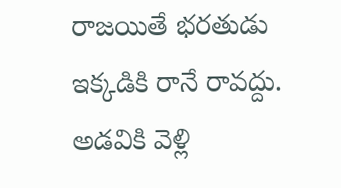రాజయితే భరతుడు ఇక్కడికి రానే రావద్దు. అడవికి వెళ్లి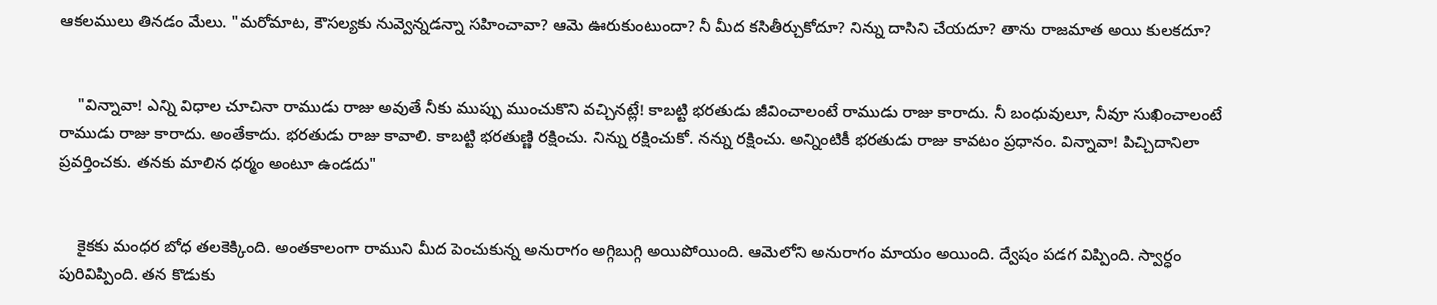ఆకలములు తినడం మేలు. "మరోమాట, కౌసల్యకు నువ్వెన్నడన్నా సహించావా? ఆమె ఊరుకుంటుందా? నీ మీద కసితీర్చుకోదూ? నిన్ను దాసిని చేయదూ? తాను రాజమాత అయి కులకదూ?


    "విన్నావా! ఎన్ని విధాల చూచినా రాముడు రాజు అవుతే నీకు ముప్పు ముంచుకొని వచ్చినట్లే! కాబట్టి భరతుడు జీవించాలంటే రాముడు రాజు కారాదు. నీ బంధువులూ, నీవూ సుఖించాలంటే రాముడు రాజు కారాదు. అంతేకాదు. భరతుడు రాజు కావాలి. కాబట్టి భరతుణ్ణి రక్షించు. నిన్ను రక్షించుకో. నన్ను రక్షించు. అన్నింటికీ భరతుడు రాజు కావటం ప్రధానం. విన్నావా! పిచ్చిదానిలా ప్రవర్తించకు. తనకు మాలిన ధర్మం అంటూ ఉండదు"


    కైకకు మంధర బోధ తలకెక్కింది. అంతకాలంగా రాముని మీద పెంచుకున్న అనురాగం అగ్గిబుగ్గి అయిపోయింది. ఆమెలోని అనురాగం మాయం అయింది. ద్వేషం పడగ విప్పింది. స్వార్ధం పురివిప్పింది. తన కొడుకు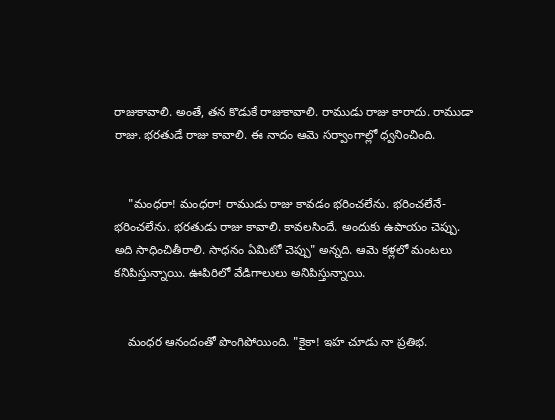రాజుకావాలి. అంతే, తన కొడుకే రాజుకావాలి. రాముడు రాజు కారాదు. రాముడా రాజు. భరతుడే రాజు కావాలి. ఈ నాదం ఆమె సర్వాంగాల్లో ధ్వనించింది.


    "మంధరా! మంధరా! రాముడు రాజు కావడం భరించలేను. భరించలేనే-  భరించలేను. భరతుడు రాజు కావాలి. కావలసిందే. అందుకు ఉపాయం చెప్పు. అది సాధించితీరాలి. సాధనం ఏమిటో చెప్పు" అన్నది. ఆమె కళ్లలో మంటలు కనిపిస్తున్నాయి. ఊపిరిలో వేడిగాలులు అనిపిస్తున్నాయి.


    మంధర ఆనందంతో పొంగిపోయింది. "కైకా! ఇహ చూడు నా ప్రతిభ.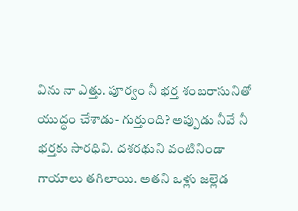విను నా ఎత్తు. పూర్వం నీ భర్త శంబరాసునితో యుద్ధం చేశాడు- గుర్తుంది? అప్పుడు నీవే నీ భర్తకు సారధివి. దశరథుని వంటినిండా గాయాలు తగిలాయి. అతని ఒళ్లు జల్లెడ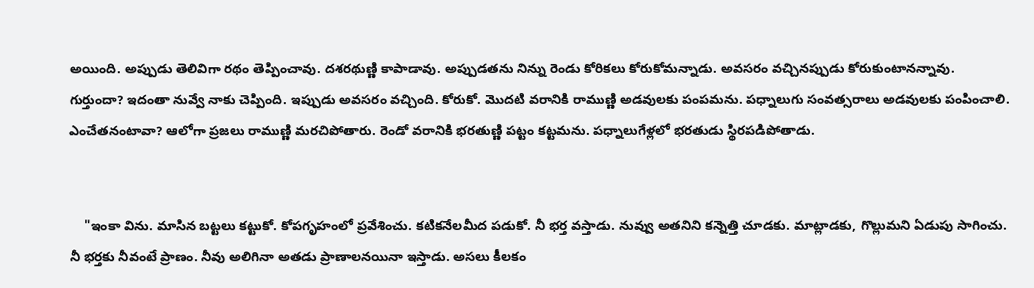అయింది. అప్పుడు తెలివిగా రథం తెప్పించావు. దశరథుణ్ణి కాపాడావు. అప్పుడతను నిన్ను రెండు కోరికలు కోరుకోమన్నాడు. అవసరం వచ్చినప్పుడు కోరుకుంటానన్నావు. గుర్తుందా? ఇదంతా నువ్వే నాకు చెప్పింది. ఇప్పుడు అవసరం వచ్చింది. కోరుకో. మొదటి వరానికి రాముణ్ణి అడవులకు పంపమను. పధ్నాలుగు సంవత్సరాలు అడవులకు పంపించాలి. ఎంచేతనంటావా? ఆలోగా ప్రజలు రాముణ్ణి మరచిపోతారు. రెండో వరానికి భరతుణ్ణి పట్టం కట్టమను. పధ్నాలుగేళ్లలో భరతుడు స్థిరపడిపోతాడు.


    "ఇంకా విను. మాసిన బట్టలు కట్టుకో. కోపగృహంలో ప్రవేశించు. కటికనేలమీద పడుకో. నీ భర్త వస్తాడు. నువ్వు అతనిని కన్నెత్తి చూడకు. మాట్లాడకు, గొల్లుమని ఏడుపు సాగించు. నీ భర్తకు నీవంటే ప్రాణం. నీవు అలిగినా అతడు ప్రాణాలనయినా ఇస్తాడు. అసలు కీలకం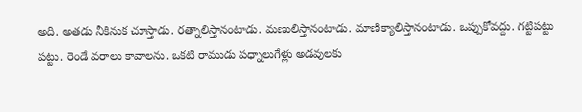అది. అతడు నీకినుక చూస్తాడు. రత్నాలిస్తానంటాడు. మణులిస్తానంటాడు. మాణిక్యాలిస్తానంటాడు. ఒప్పుకోవద్దు. గట్టిపట్టు పట్టు. రెండే వరాలు కావాలను. ఒకటి రాముడు పధ్నాలుగేళ్లు అడవులకు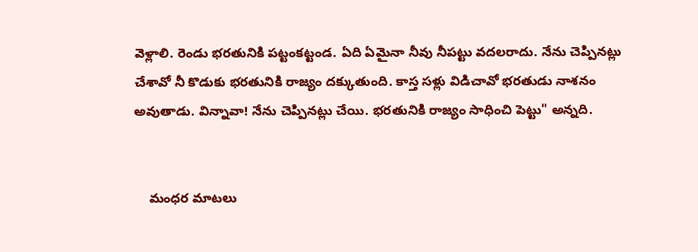వెళ్లాలి. రెండు భరతునికి పట్టంకట్టండ. ఏది ఏమైనా నీవు నీపట్టు వదలరాదు. నేను చెప్పినట్లు చేశావో నీ కొడుకు భరతునికి రాజ్యం దక్కుతుంది. కాస్త సళ్లు విడిచావో భరతుడు నాశనం అవుతాడు. విన్నావా! నేను చెప్పినట్లు చేయి. భరతునికి రాజ్యం సాధించి పెట్టు" అన్నది.


    మంధర మాటలు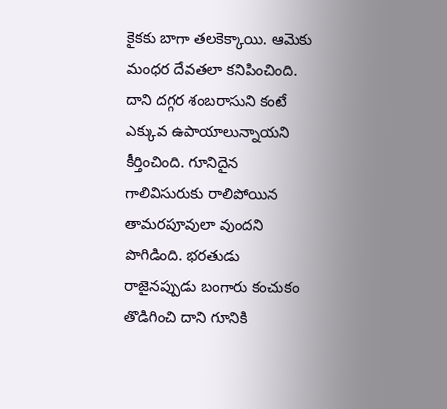కైకకు బాగా తలకెక్కాయి. ఆమెకు మంధర దేవతలా కనిపించింది. దాని దగ్గర శంబరాసుని కంటే ఎక్కువ ఉపాయాలున్నాయని కీర్తించింది. గూనిదైన గాలివిసురుకు రాలిపోయిన తామరపూవులా వుందని పొగిడింది. భరతుడు రాజైనప్పుడు బంగారు కంచుకం తొడిగించి దాని గూనికి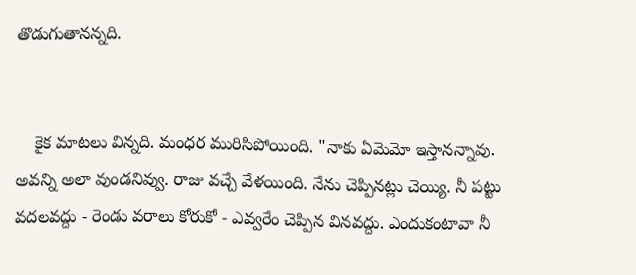తొడుగుతానన్నది.


    కైక మాటలు విన్నది. మంధర మురిసిపోయింది. "నాకు ఏమెమో ఇస్తానన్నావు. అవన్ని అలా వుండనివ్వు. రాజు వచ్చే వేళయింది. నేను చెప్పినట్లు చెయ్యి. నీ పట్టు వదలవద్దు - రెండు వరాలు కోరుకో - ఎవ్వరేం చెప్పిన వినవద్దు. ఎందుకంటావా నీ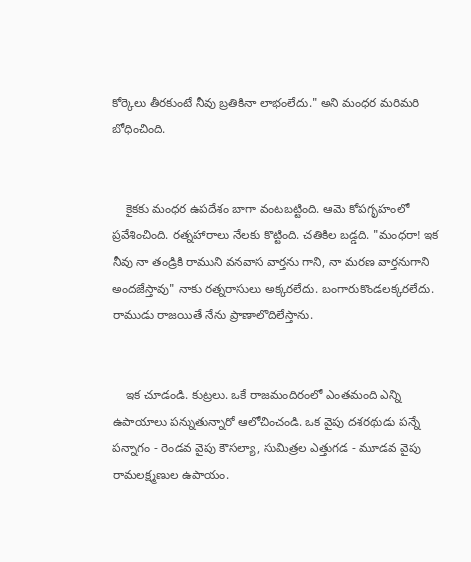కోర్కెలు తీరకుంటే నీవు బ్రతికినా లాభంలేదు." అని మంధర మరిమరి బోధించింది.


    కైకకు మంధర ఉపదేశం బాగా వంటబట్టింది. ఆమె కోపగృహంలో ప్రవేశించింది. రత్నహారాలు నేలకు కొట్టింది. చతికిల బడ్డది. "మంధరా! ఇక నీవు నా తండ్రికి రాముని వనవాస వార్తను గాని, నా మరణ వార్తనుగాని అందజేస్తావు" నాకు రత్నరాసులు అక్కరలేదు. బంగారుకొండలక్కరలేదు. రాముడు రాజయితే నేను ప్రాణాలొదిలేస్తాను.


    ఇక చూడండి. కుట్రలు. ఒకే రాజమందిరంలో ఎంతమంది ఎన్ని ఉపాయాలు పన్నుతున్నారో ఆలోచించండి. ఒక వైపు దశరథుడు పన్నే పన్నాగం - రెండవ వైపు కౌసల్యా, సుమిత్రల ఎత్తుగడ - మూడవ వైపు రామలక్ష్మణుల ఉపాయం.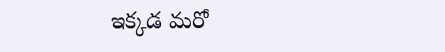ఇక్కడ మరో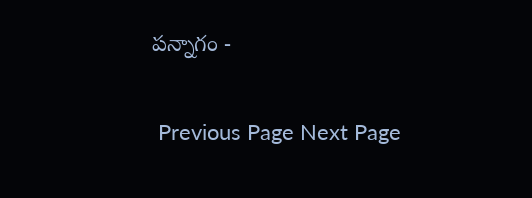పన్నాగం -

 Previous Page Next Page